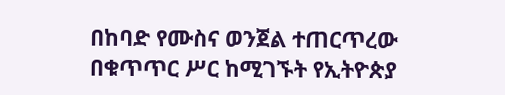በከባድ የሙስና ወንጀል ተጠርጥረው በቁጥጥር ሥር ከሚገኙት የኢትዮጵያ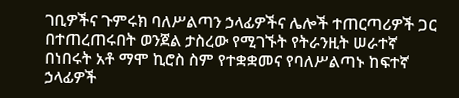ገቢዎችና ጉምሩክ ባለሥልጣን ኃላፊዎችና ሌሎች ተጠርጣሪዎች ጋር በተጠረጠሩበት ወንጀል ታስረው የሚገኙት የትራንዚት ሠራተኛ በነበሩት አቶ ማሞ ኪሮስ ስም የተቋቋመና የባለሥልጣኑ ከፍተኛ ኃላፊዎች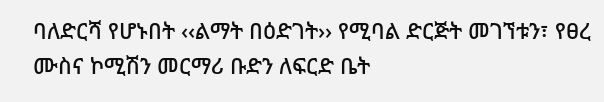ባለድርሻ የሆኑበት ‹‹ልማት በዕድገት›› የሚባል ድርጅት መገኘቱን፣ የፀረ ሙስና ኮሚሽን መርማሪ ቡድን ለፍርድ ቤት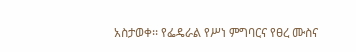አስታወቀ፡፡ የፌዴራል የሥነ ምግባርና የፀረ ሙስና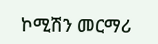ኮሚሽን መርማሪ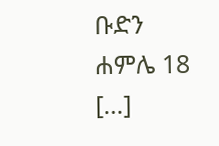ቡድን ሐምሌ 18 […]